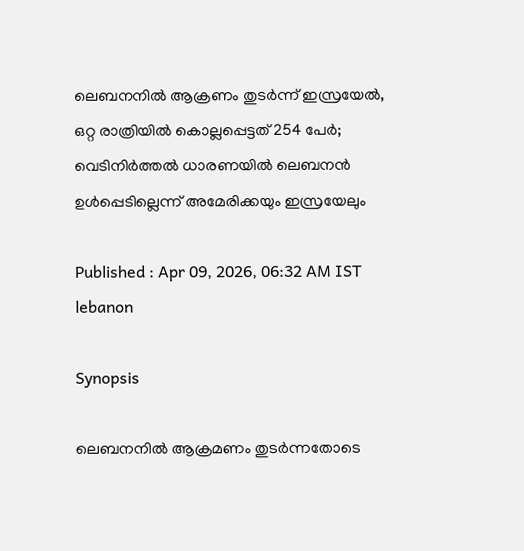ലെബനനിൽ ആക്രണം തുടര്‍ന്ന് ഇസ്രയേൽ, ഒറ്റ രാത്രിയിൽ കൊല്ലപ്പെട്ടത് 254 പേര്‍; വെടിനിര്‍ത്തൽ ധാരണയിൽ ലെബനൻ ഉള്‍പ്പെടില്ലെന്ന് അമേരിക്കയും ഇസ്രയേലും

Published : Apr 09, 2026, 06:32 AM IST
lebanon

Synopsis

ലെബനനിൽ ആക്രമണം തുടര്‍ന്നതോടെ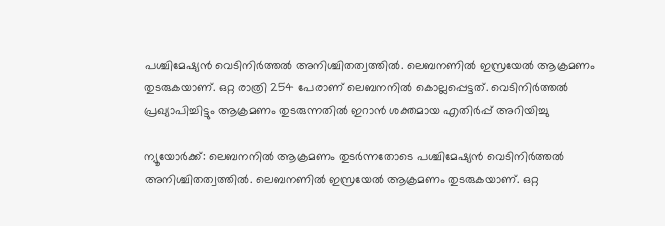പശ്ചിമേഷ്യൻ വെടിനിർത്തൽ അനിശ്ചിതത്വത്തിൽ. ലെബനണിൽ ഇസ്രയേൽ ആക്രമണം തുടരുകയാണ്. ഒറ്റ രാത്രി 254 പേരാണ് ലെബനനിൽ കൊല്ലപ്പെട്ടത്. വെടിനിര്‍ത്തൽ പ്രഖ്യാപിച്ചിട്ടും ആക്രമണം തുടരുന്നതിൽ ഇറാൻ ശക്തമായ എതിര്‍പ്പ് അറിയിച്ചു

ന്യൂയോര്‍ക്ക്: ലെബനനിൽ ആക്രമണം തുടര്‍ന്നതോടെ പശ്ചിമേഷ്യൻ വെടിനിർത്തൽ അനിശ്ചിതത്വത്തിൽ. ലെബനണിൽ ഇസ്രയേൽ ആക്രമണം തുടരുകയാണ്. ഒറ്റ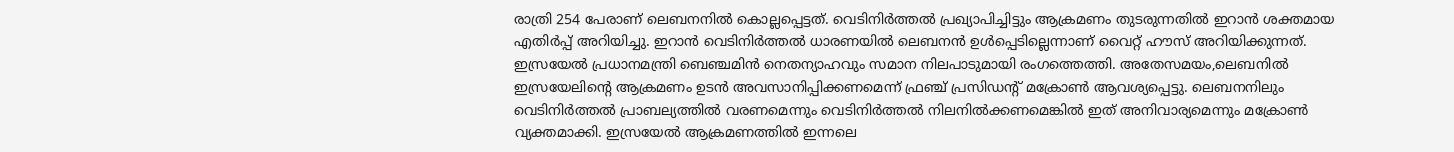രാത്രി 254 പേരാണ് ലെബനനിൽ കൊല്ലപ്പെട്ടത്. വെടിനിര്‍ത്തൽ പ്രഖ്യാപിച്ചിട്ടും ആക്രമണം തുടരുന്നതിൽ ഇറാൻ ശക്തമായ എതിര്‍പ്പ് അറിയിച്ചു. ഇറാൻ വെടിനിർത്തൽ ധാരണയിൽ ലെബനൻ ഉൾപ്പെടില്ലെന്നാണ് വൈറ്റ് ഹൗസ് അറിയിക്കുന്നത്. ഇസ്രയേൽ പ്രധാനമന്ത്രി ബെഞ്ചമിൻ നെതന്യാഹവും സമാന നിലപാടുമായി രംഗത്തെത്തി. അതേസമയം,ലെബനിൽ ഇസ്രയേലിന്‍റെ ആക്രമണം ഉടൻ അവസാനിപ്പിക്കണമെന്ന് ഫ്രഞ്ച് പ്രസിഡന്റ് മക്രോൺ ആവശ്യപ്പെട്ടു. ലെബനനിലും വെടിനിർത്തൽ പ്രാബല്യത്തിൽ വരണമെന്നും വെടിനിർത്തൽ നിലനിൽക്കണമെങ്കിൽ ഇത് അനിവാര്യമെന്നും മക്രോൺ വ്യക്തമാക്കി. ഇസ്രയേൽ ആക്രമണത്തിൽ ഇന്നലെ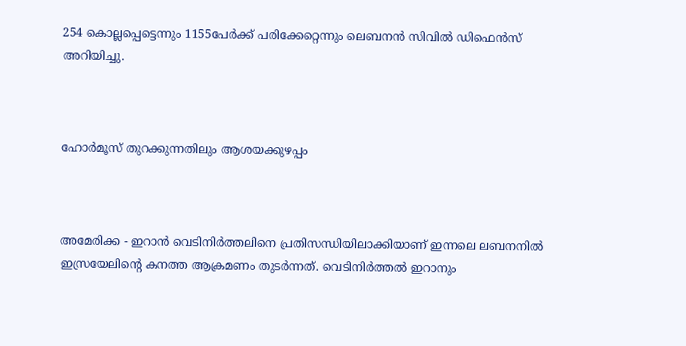254 കൊല്ലപ്പെട്ടെന്നും 1155പേര്‍ക്ക് പരിക്കേറ്റെന്നും ലെബനൻ സിവിൽ ഡിഫെൻസ് അറിയിച്ചു.



ഹോര്‍മൂസ് തുറക്കുന്നതിലും ആശയക്കുഴപ്പം



അമേരിക്ക - ഇറാൻ വെടിനിർത്തലിനെ പ്രതിസന്ധിയിലാക്കിയാണ് ഇന്നലെ ലബനനിൽ ഇസ്രയേലിന്‍റെ കനത്ത ആക്രമണം തുടര്‍ന്നത്. വെടിനിർത്തൽ ഇറാനും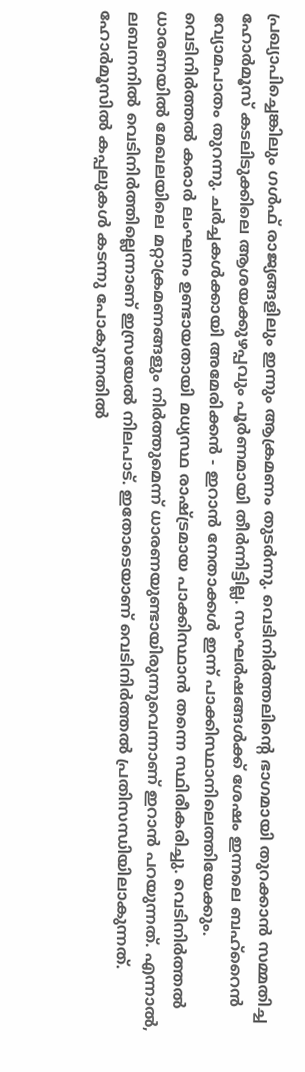പ്രഖ്യാപിച്ചെങ്കിലും ഗൾഫ് രാജ്യങ്ങളിലും ഇന്നും ആക്രമണം തുടർന്നു. വെടിനിർത്തലിന്‍റെ ഭാഗമായി തുറക്കാൻ സമ്മതിച്ച ഹോർമൂസ് കടലിടുക്കിലെ ആശയക്കുഴപ്പവും പൂർണമായി തീർന്നിട്ടില്ല. സംഘർഷങ്ങൾക്ക് ശേഷം ഇന്നലെ ബഹ്റൈൻ വ്യോമപാതം തുറന്നു. ചർച്ചകൾക്കായി അമേരിക്കൻ - ഇറാൻ നേതാക്കൾ ഇന്ന് പാക്കിസ്ഥാനിലെത്തിയേക്കും. വെടിനിർത്തൽ കരാർ ലംഘനം ഉണ്ടായതായി മധ്യസ്ഥ രാഷ്ട്രമായ പാക്കിസ്ഥാൻ തന്നെ സ്ഥിരീകരിച്ചു. വെടിനിർത്തൽ ധാരണയിൽ മേഖലയിലെ മറ്റാക്രമണങ്ങളും നിർത്തുമെന്ന് ധാരണയുണ്ടായിരുന്നുവെന്നാണ് ഇറാൻ പറയുന്നത്. എന്നാൽ, ലബനനിൽ വെടിനിർത്തില്ലെന്നാണ് ഇസ്രയേൽ നിലപാട്. ഇതോടെയാണ് വെടിനിർത്തൽ പ്രതിസന്ധിയിലാകുന്നത്. ഹോർമൂസിൽ കപ്പലുകൾ കടന്നു പോകുന്നതിൽ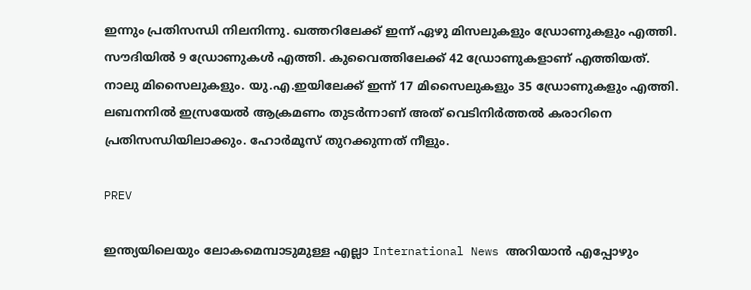ഇന്നും പ്രതിസന്ധി നിലനിന്നു. ഖത്തറിലേക്ക് ഇന്ന് ഏഴു മിസലുകളും ഡ്രോണുകളും എത്തി. സൗദിയിൽ 9 ഡ്രോണുകൾ എത്തി. കുവൈത്തിലേക്ക് 42 ഡ്രോണുകളാണ് എത്തിയത്. നാലു മിസൈലുകളും. യു.എ.ഇയിലേക്ക് ഇന്ന് 17 മിസൈലുകളും 35 ഡ്രോണുകളും എത്തി. ലബനനിൽ ഇസ്രയേൽ ആക്രമണം തുടർന്നാണ് അത് വെടിനിർത്തൽ കരാറിനെ പ്രതിസന്ധിയിലാക്കും. ഹോർമൂസ് തുറക്കുന്നത് നീളും.

PREV

ഇന്ത്യയിലെയും ലോകമെമ്പാടുമുള്ള എല്ലാ International News അറിയാൻ എപ്പോഴും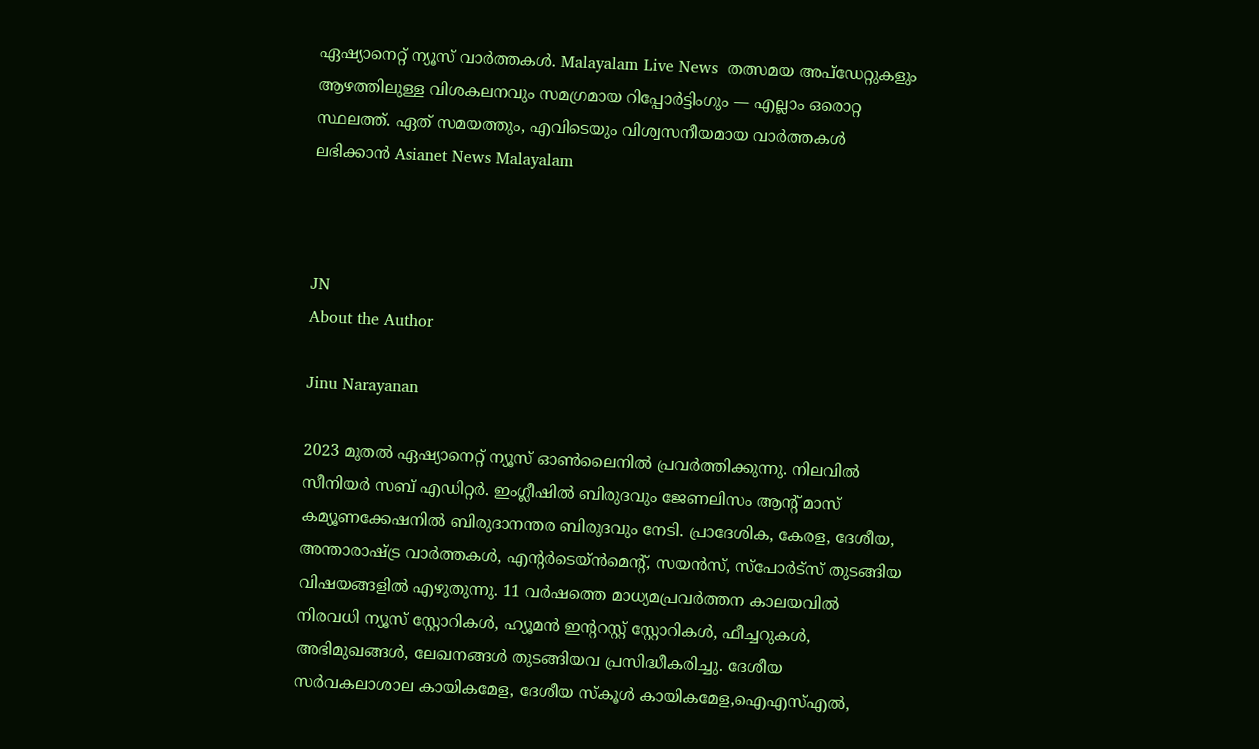ഏഷ്യാനെറ്റ് ന്യൂസ് വാർത്തകൾ. Malayalam Live News  തത്സമയ അപ്‌ഡേറ്റുകളും ആഴത്തിലുള്ള വിശകലനവും സമഗ്രമായ റിപ്പോർട്ടിംഗും — എല്ലാം ഒരൊറ്റ സ്ഥലത്ത്. ഏത് സമയത്തും, എവിടെയും വിശ്വസനീയമായ വാർത്തകൾ ലഭിക്കാൻ Asianet News Malayalam



JN
About the Author

Jinu Narayanan

2023 മുതൽ ഏഷ്യാനെറ്റ് ന്യൂസ് ഓണ്‍ലൈനിൽ പ്രവര്‍ത്തിക്കുന്നു. നിലവിൽ സീനിയര്‍ സബ് എഡിറ്റര്‍. ഇംഗ്ലീഷിൽ ബിരുദവും ജേണലിസം ആന്‍റ് മാസ് കമ്യൂണക്കേഷനിൽ ബിരുദാനന്തര ബിരുദവും നേടി. പ്രാദേശിക, കേരള, ദേശീയ, അന്താരാഷ്ട്ര വാര്‍ത്തകള്‍, എന്റർടെയ്ൻമെൻ്റ്, സയൻസ്, സ്പോര്‍ട്സ് തുടങ്ങിയ വിഷയങ്ങളിൽ എഴുതുന്നു. 11 വര്‍ഷത്തെ മാധ്യമപ്രവര്‍ത്തന കാലയവിൽ നിരവധി ന്യൂസ് സ്റ്റോറികള്‍, ഹ്യൂമൻ ഇന്‍ററസ്റ്റ് സ്റ്റോറികള്‍, ഫീച്ചറുകള്‍, അഭിമുഖങ്ങള്‍, ലേഖനങ്ങള്‍ തുടങ്ങിയവ പ്രസിദ്ധീകരിച്ചു. ദേശീയ സര്‍വകലാശാല കായികമേള, ദേശീയ സ്കൂള്‍ കായികമേള,ഐഎസ്എൽ,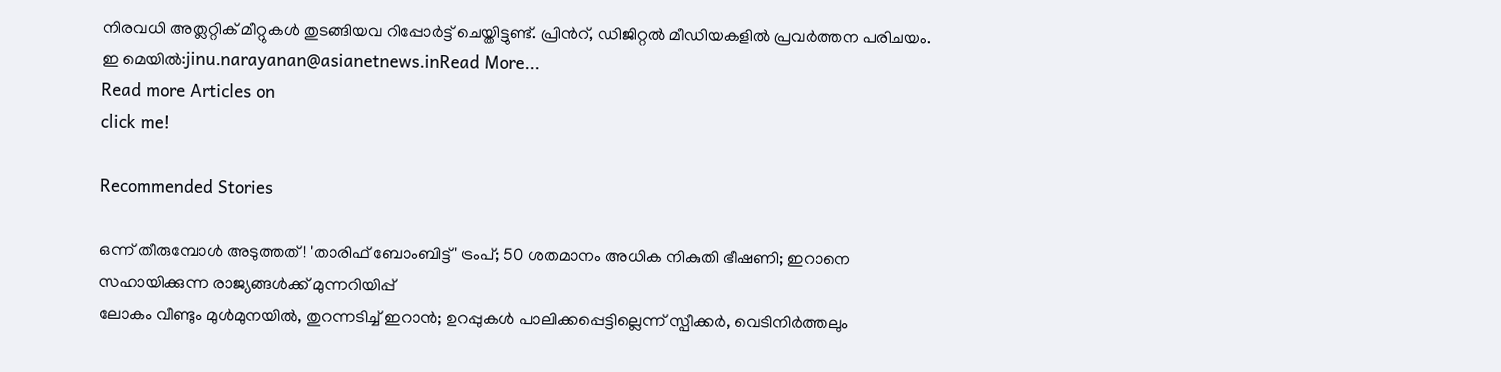നിരവധി അത്ലറ്റിക് മീറ്റുകള്‍ തുടങ്ങിയവ റിപ്പോര്‍ട്ട് ചെയ്തിട്ടുണ്ട്. പ്രിന്‍റ്, ഡിജിറ്റൽ മീഡിയകളിൽ പ്രവര്‍ത്തന പരിചയം. ഇ മെയിൽ:jinu.narayanan@asianetnews.inRead More...
Read more Articles on
click me!

Recommended Stories

ഒന്ന് തീരുമ്പോൾ അടുത്തത്! 'താരിഫ് ബോംബിട്ട്' ട്രംപ്; 50 ശതമാനം അധിക നികുതി ഭീഷണി; ഇറാനെ സഹായിക്കുന്ന രാജ്യങ്ങൾക്ക് മുന്നറിയിപ്പ്
ലോകം വീണ്ടും മുൾമുനയിൽ, തുറന്നടിച്ച് ഇറാൻ; ഉറപ്പുകൾ പാലിക്കപ്പെട്ടില്ലെന്ന് സ്പീക്കർ, വെടിനിർത്തലും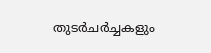തുടർചർച്ചകളും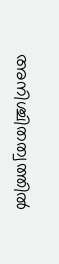അനിശ്ചിതത്വത്തിൽ